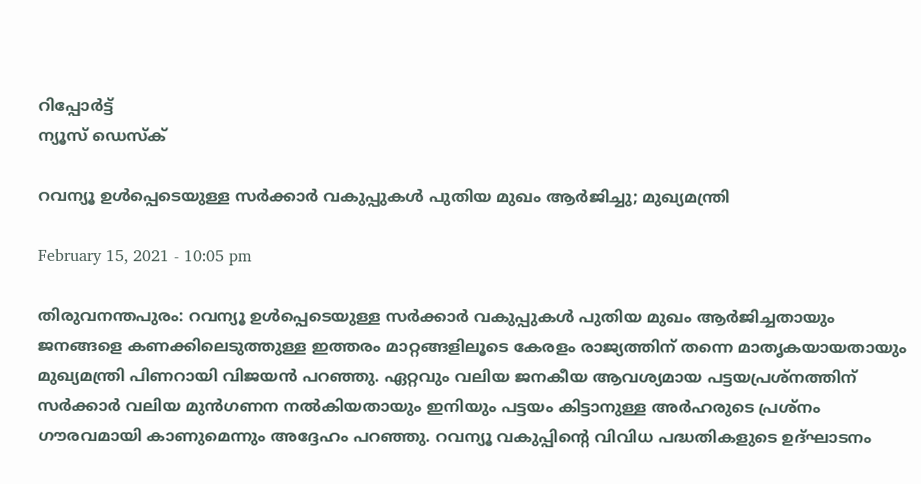റിപ്പോര്‍ട്ട്
ന്യൂസ് ഡെസ്ക്

റവന്യൂ ഉള്‍പ്പെടെയുള്ള സര്‍ക്കാര്‍ വകുപ്പുകള്‍ പുതിയ മുഖം ആര്‍ജിച്ചു; മുഖ്യമന്ത്രി

February 15, 2021 - 10:05 pm

തിരുവനന്തപുരം: റവന്യൂ ഉള്‍പ്പെടെയുള്ള സര്‍ക്കാര്‍ വകുപ്പുകള്‍ പുതിയ മുഖം ആര്‍ജിച്ചതായും ജനങ്ങളെ കണക്കിലെടുത്തുള്ള ഇത്തരം മാറ്റങ്ങളിലൂടെ കേരളം രാജ്യത്തിന് തന്നെ മാതൃകയായതായും മുഖ്യമന്ത്രി പിണറായി വിജയന്‍ പറഞ്ഞു. ഏറ്റവും വലിയ ജനകീയ ആവശ്യമായ പട്ടയപ്രശ്‌നത്തിന് സര്‍ക്കാര്‍ വലിയ മുന്‍ഗണന നല്‍കിയതായും ഇനിയും പട്ടയം കിട്ടാനുള്ള അര്‍ഹരുടെ പ്രശ്‌നം ഗൗരവമായി കാണുമെന്നും അദ്ദേഹം പറഞ്ഞു. റവന്യൂ വകുപ്പിന്റെ വിവിധ പദ്ധതികളുടെ ഉദ്ഘാടനം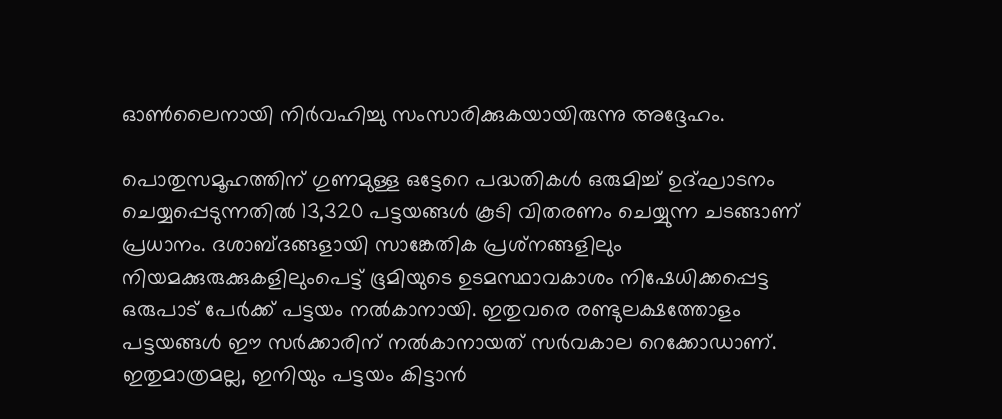ഓണ്‍ലൈനായി നിര്‍വഹിച്ചു സംസാരിക്കുകയായിരുന്നു അദ്ദേഹം.

പൊതുസമൂഹത്തിന് ഗുണമുള്ള ഒട്ടേറെ പദ്ധതികള്‍ ഒരുമിച്ച് ഉദ്ഘാടനം ചെയ്യപ്പെടുന്നതില്‍ 13,320 പട്ടയങ്ങള്‍ കൂടി വിതരണം ചെയ്യുന്ന ചടങ്ങാണ് പ്രധാനം. ദശാബ്ദങ്ങളായി സാങ്കേതിക പ്രശ്‌നങ്ങളിലും നിയമക്കുരുക്കുകളിലുംപെട്ട് ഭൂമിയുടെ ഉടമസ്ഥാവകാശം നിഷേധിക്കപ്പെട്ട ഒരുപാട് പേര്‍ക്ക് പട്ടയം നല്‍കാനായി. ഇതുവരെ രണ്ടുലക്ഷത്തോളം പട്ടയങ്ങള്‍ ഈ സര്‍ക്കാരിന് നല്‍കാനായത് സര്‍വകാല റെക്കോഡാണ്. ഇതുമാത്രമല്ല, ഇനിയും പട്ടയം കിട്ടാന്‍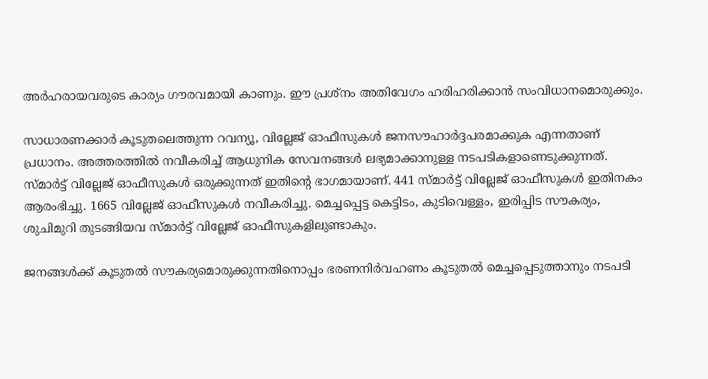അര്‍ഹരായവരുടെ കാര്യം ഗൗരവമായി കാണും. ഈ പ്രശ്‌നം അതിവേഗം ഹരിഹരിക്കാന്‍ സംവിധാനമൊരുക്കും.

സാധാരണക്കാര്‍ കൂടുതലെത്തുന്ന റവന്യൂ, വില്ലേജ് ഓഫീസുകള്‍ ജനസൗഹാര്‍ദ്ദപരമാക്കുക എന്നതാണ് പ്രധാനം. അത്തരത്തില്‍ നവീകരിച്ച് ആധുനിക സേവനങ്ങള്‍ ലഭ്യമാക്കാനുള്ള നടപടികളാണെടുക്കുന്നത്. സ്മാര്‍ട്ട് വില്ലേജ് ഓഫീസുകള്‍ ഒരുക്കുന്നത് ഇതിന്റെ ഭാഗമായാണ്. 441 സ്മാര്‍ട്ട് വില്ലേജ് ഓഫീസുകള്‍ ഇതിനകം ആരംഭിച്ചു. 1665 വില്ലേജ് ഓഫീസുകള്‍ നവീകരിച്ചു. മെച്ചപ്പെട്ട കെട്ടിടം, കുടിവെള്ളം, ഇരിപ്പിട സൗകര്യം, ശുചിമുറി തുടങ്ങിയവ സ്മാര്‍ട്ട് വില്ലേജ് ഓഫീസുകളിലുണ്ടാകും.

ജനങ്ങള്‍ക്ക് കൂടുതല്‍ സൗകര്യമൊരുക്കുന്നതിനൊപ്പം ഭരണനിര്‍വഹണം കൂടുതല്‍ മെച്ചപ്പെടുത്താനും നടപടി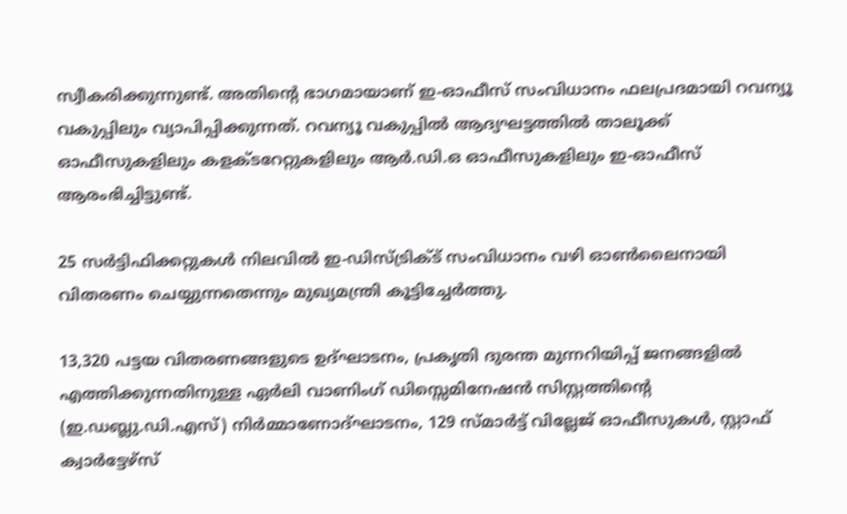സ്വീകരിക്കുന്നുണ്ട്. അതിന്റെ ഭാഗമായാണ് ഇ-ഓഫീസ് സംവിധാനം ഫലപ്രദമായി റവന്യൂ വകുപ്പിലും വ്യാപിപ്പിക്കുന്നത്. റവന്യൂ വകുപ്പില്‍ ആദ്യഘട്ടത്തില്‍ താലൂക്ക് ഓഫീസുകളിലും കളക്ടറേറ്റുകളിലും ആര്‍.ഡി.ഒ ഓഫീസുകളിലും ഇ-ഓഫീസ് ആരംഭിച്ചിട്ടുണ്ട്.

25 സര്‍ട്ടിഫിക്കറ്റുകള്‍ നിലവില്‍ ഇ-ഡിസ്ട്രിക്ട് സംവിധാനം വഴി ഓണ്‍ലൈനായി വിതരണം ചെയ്യുന്നതെന്നും മുഖ്യമന്ത്രി കൂട്ടിച്ചേര്‍ത്തു.

13,320 പട്ടയ വിതരണങ്ങളുടെ ഉദ്ഘാടനം, പ്രകൃതി ദുരന്ത മുന്നറിയിപ്പ് ജനങ്ങളില്‍  എത്തിക്കുന്നതിനുള്ള ഏര്‍ലി വാണിംഗ് ഡിസ്സെമിനേഷന്‍ സിസ്റ്റത്തിന്റെ (ഇ.ഡബ്ലു.ഡി.എസ്) നിര്‍മ്മാണോദ്ഘാടനം, 129 സ്മാര്‍ട്ട് വില്ലേജ് ഓഫീസുകള്‍, സ്റ്റാഫ് ക്വാര്‍ട്ടേഴ്‌സ്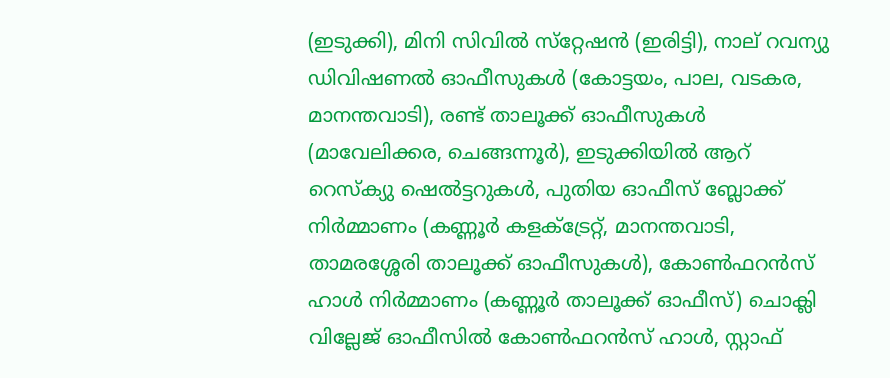(ഇടുക്കി), മിനി സിവില്‍ സ്‌റ്റേഷന്‍ (ഇരിട്ടി), നാല് റവന്യു ഡിവിഷണല്‍ ഓഫീസുകള്‍ (കോട്ടയം, പാല, വടകര, മാനന്തവാടി), രണ്ട് താലൂക്ക് ഓഫീസുകള്‍ (മാവേലിക്കര, ചെങ്ങന്നൂര്‍), ഇടുക്കിയില്‍ ആറ് റെസ്‌ക്യു ഷെല്‍ട്ടറുകള്‍, പുതിയ ഓഫീസ് ബ്ലോക്ക് നിര്‍മ്മാണം (കണ്ണൂര്‍ കളക്ട്രേറ്റ്, മാനന്തവാടി, താമരശ്ശേരി താലൂക്ക് ഓഫീസുകള്‍), കോണ്‍ഫറന്‍സ്  ഹാള്‍ നിര്‍മ്മാണം (കണ്ണൂര്‍ താലൂക്ക് ഓഫീസ്) ചൊക്ലി വില്ലേജ് ഓഫീസില്‍ കോണ്‍ഫറന്‍സ് ഹാള്‍, സ്റ്റാഫ്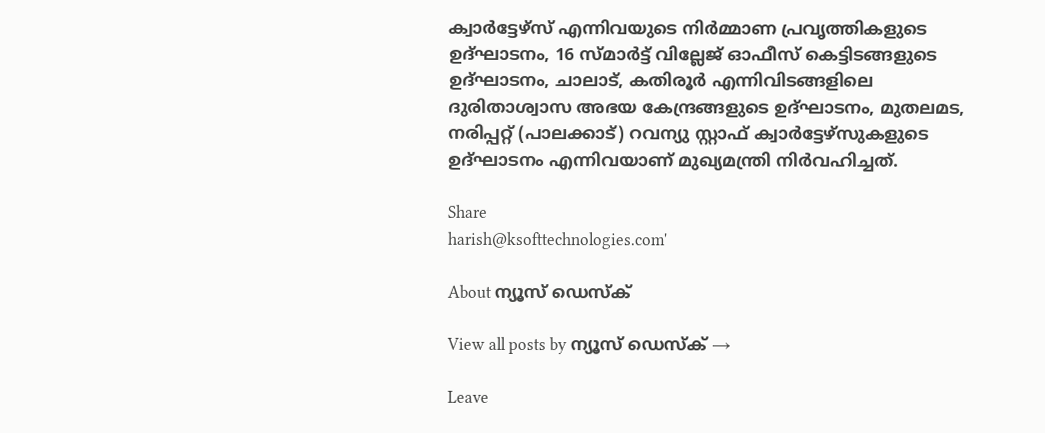ക്വാര്‍ട്ടേഴ്‌സ് എന്നിവയുടെ നിര്‍മ്മാണ പ്രവൃത്തികളുടെ ഉദ്ഘാടനം, 16 സ്മാര്‍ട്ട് വില്ലേജ് ഓഫീസ് കെട്ടിടങ്ങളുടെ ഉദ്ഘാടനം, ചാലാട്, കതിരൂര്‍ എന്നിവിടങ്ങളിലെ ദുരിതാശ്വാസ അഭയ കേന്ദ്രങ്ങളുടെ ഉദ്ഘാടനം, മുതലമട, നരിപ്പറ്റ് (പാലക്കാട്) റവന്യു സ്റ്റാഫ് ക്വാര്‍ട്ടേഴ്‌സുകളുടെ  ഉദ്ഘാടനം എന്നിവയാണ് മുഖ്യമന്ത്രി നിര്‍വഹിച്ചത്.

Share
harish@ksofttechnologies.com'

About ന്യൂസ് ഡെസ്ക്

View all posts by ന്യൂസ് ഡെസ്ക് →

Leave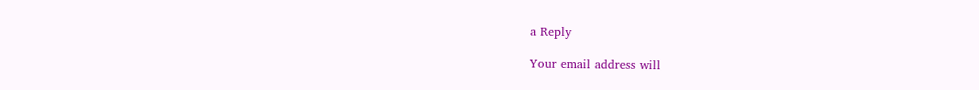a Reply

Your email address will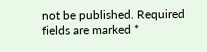not be published. Required fields are marked *